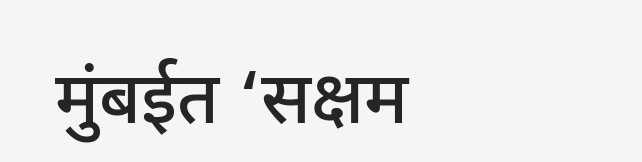मुंबईत ‘सक्षम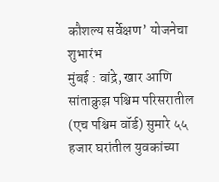कौशल्य सर्वेक्षण’ योजनेचा शुभारंभ
मुंबई : वांद्रे, खार आणि सांताक्रुझ पश्चिम परिसरातील (एच पश्चिम वॉर्ड) सुमारे ५५ हजार घरांतील युवकांच्या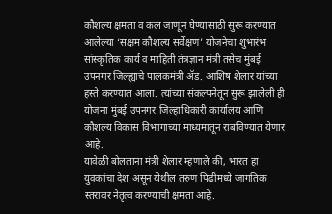कौशल्य क्षमता व कल जाणून घेण्यासाठी सुरू करण्यात आलेल्या ‘सक्षम कौशल्य सर्वेक्षण’ योजनेचा शुभारंभ सांस्कृतिक कार्य व माहिती तंत्रज्ञान मंत्री तसेच मुंबई उपनगर जिल्ह्याचे पालकमंत्री ॲड. आशिष शेलार यांच्या हस्ते करण्यात आला. त्यांच्या संकल्पनेतून सुरू झालेली ही योजना मुंबई उपनगर जिल्हाधिकारी कार्यालय आणि कौशल्य विकास विभागाच्या माध्यमातून राबविण्यात येणार आहे.
यावेळी बोलताना मंत्री शेलार म्हणाले की, भारत हा युवकांचा देश असून येथील तरुण पिढीमध्ये जागतिक स्तरावर नेतृत्व करण्याची क्षमता आहे.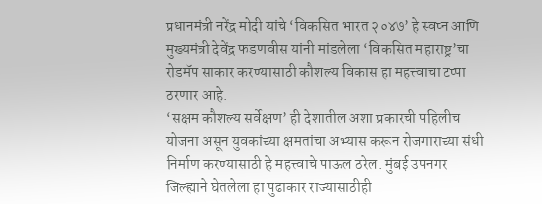प्रधानमंत्री नरेंद्र मोदी यांचे ‘विकसित भारत २०४७’ हे स्वप्न आणि मुख्यमंत्री देवेंद्र फडणवीस यांनी मांडलेला ‘विकसित महाराष्ट्र’चा रोडमॅप साकार करण्यासाठी कौशल्य विकास हा महत्त्वाचा टप्पा ठरणार आहे.
‘सक्षम कौशल्य सर्वेक्षण’ ही देशातील अशा प्रकारची पहिलीच योजना असून युवकांच्या क्षमतांचा अभ्यास करून रोजगाराच्या संधी निर्माण करण्यासाठी हे महत्त्वाचे पाऊल ठरेल. मुंबई उपनगर जिल्ह्याने घेतलेला हा पुढाकार राज्यासाठीही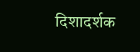दिशादर्शक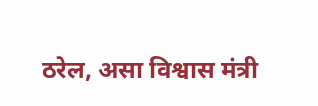ठरेल, असा विश्वास मंत्री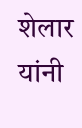शेलार यांनी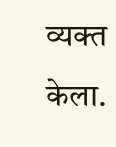व्यक्त केला.